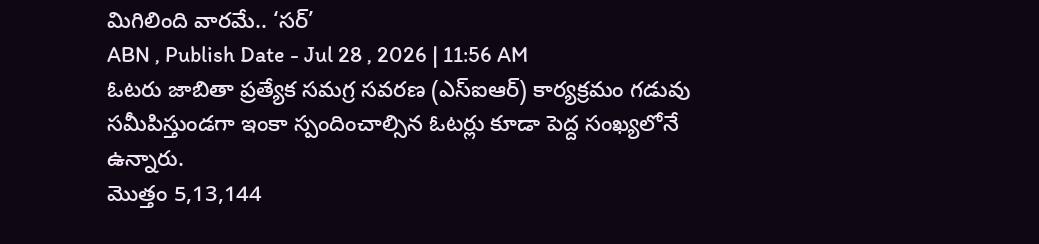మిగిలింది వారమే.. ‘సర్’
ABN , Publish Date - Jul 28 , 2026 | 11:56 AM
ఓటరు జాబితా ప్రత్యేక సమగ్ర సవరణ (ఎస్ఐఆర్) కార్యక్రమం గడువు సమీపిస్తుండగా ఇంకా స్పందించాల్సిన ఓటర్లు కూడా పెద్ద సంఖ్యలోనే ఉన్నారు.
మొత్తం 5,13,144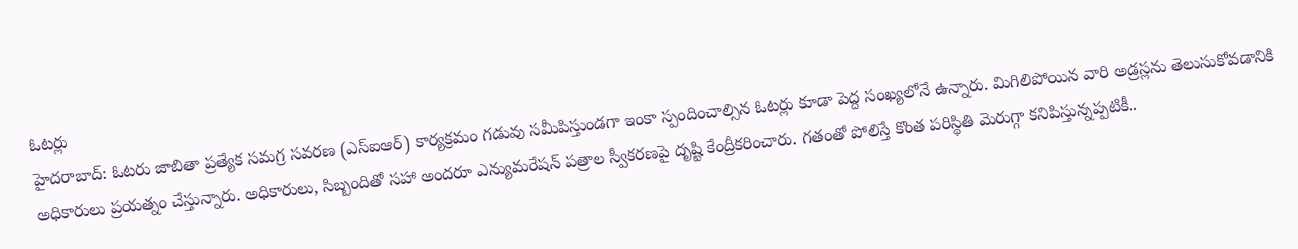ఓటర్లు
హైదరాబాద్: ఓటరు జాబితా ప్రత్యేక సమగ్ర సవరణ (ఎస్ఐఆర్) కార్యక్రమం గడువు సమీపిస్తుండగా ఇంకా స్పందించాల్సిన ఓటర్లు కూడా పెద్ద సంఖ్యలోనే ఉన్నారు. మిగిలిపోయిన వారి అడ్రస్లను తెలుసుకోవడానికి అధికారులు ప్రయత్నం చేస్తున్నారు. అధికారులు, సిబ్బందితో సహా అందరూ ఎన్యుమరేషన్ పత్రాల స్వీకరణపై దృష్టి కేంద్రీకరించారు. గతంతో పోలిస్తే కొంత పరిస్థితి మెరుగ్గా కనిపిస్తున్నప్పటికీ..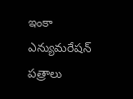ఇంకా ఎన్యుమరేషన్ పత్రాలు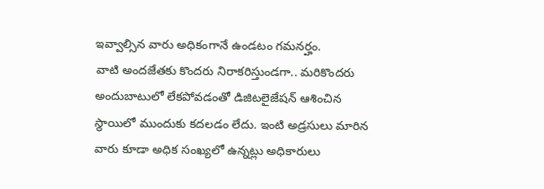ఇవ్వాల్సిన వారు అధికంగానే ఉండటం గమనర్హం.
వాటి అందజేతకు కొందరు నిరాకరిస్తుండగా.. మరికొందరు అందుబాటులో లేకపోవడంతో డిజిటలైజేషన్ ఆశించిన స్థాయిలో ముందుకు కదలడం లేదు. ఇంటి అడ్రసులు మారిన వారు కూడా అధిక సంఖ్యలో ఉన్నట్లు అధికారులు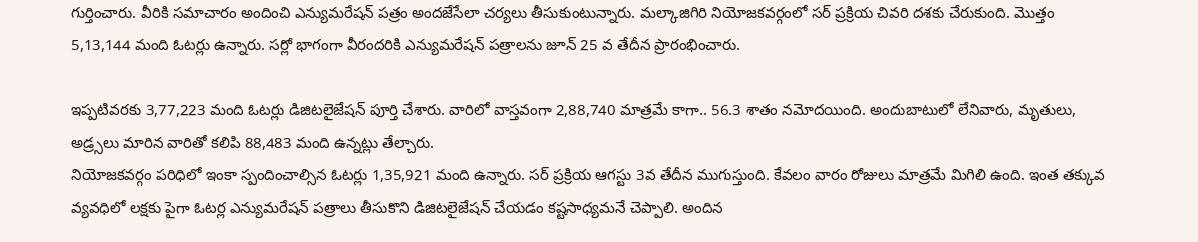గుర్తించారు. వీరికి సమాచారం అందించి ఎన్యుమరేషన్ పత్రం అందజేసేలా చర్యలు తీసుకుంటున్నారు. మల్కాజిగిరి నియోజకవర్గంలో సర్ ప్రక్రియ చివరి దశకు చేరుకుంది. మొత్తం 5,13,144 మంది ఓటర్లు ఉన్నారు. సర్లో భాగంగా వీరందరికి ఎన్యుమరేషన్ పత్రాలను జూన్ 25 వ తేదీన ప్రారంభించారు.

ఇప్పటివరకు 3,77,223 మంది ఓటర్లు డిజిటలైజేషన్ పూర్తి చేశారు. వారిలో వాస్తవంగా 2,88,740 మాత్రమే కాగా.. 56.3 శాతం నమోదయింది. అందుబాటులో లేనివారు, మృతులు, అడ్ర్సలు మారిన వారితో కలిపి 88,483 మంది ఉన్నట్లు తేల్చారు.
నియోజకవర్గం పరిధిలో ఇంకా స్పందించాల్సిన ఓటర్లు 1,35,921 మంది ఉన్నారు. సర్ ప్రక్రియ ఆగస్టు 3వ తేదీన ముగుస్తుంది. కేవలం వారం రోజులు మాత్రమే మిగిలి ఉంది. ఇంత తక్కువ వ్యవధిలో లక్షకు పైగా ఓటర్ల ఎన్యుమరేషన్ పత్రాలు తీసుకొని డిజిటలైజేషన్ చేయడం కష్టసాధ్యమనే చెప్పాలి. అందిన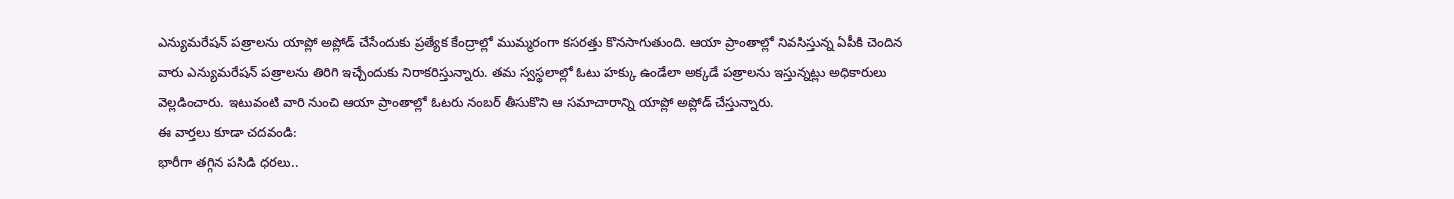ఎన్యుమరేషన్ పత్రాలను యాప్లో అప్లోడ్ చేసేందుకు ప్రత్యేక కేంద్రాల్లో ముమ్మరంగా కసరత్తు కొనసాగుతుంది. ఆయా ప్రాంతాల్లో నివసిస్తున్న ఏపీకి చెందిన వారు ఎన్యుమరేషన్ పత్రాలను తిరిగి ఇచ్చేందుకు నిరాకరిస్తున్నారు. తమ స్వస్థలాల్లో ఓటు హక్కు ఉండేలా అక్కడే పత్రాలను ఇస్తున్నట్లు అధికారులు వెల్లడించారు. ఇటువంటి వారి నుంచి ఆయా ప్రాంతాల్లో ఓటరు నంబర్ తీసుకొని ఆ సమాచారాన్ని యాప్లో అప్లోడ్ చేస్తున్నారు.
ఈ వార్తలు కూడా చదవండి:
భారీగా తగ్గిన పసిడి ధరలు..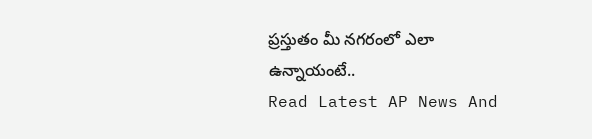ప్రస్తుతం మీ నగరంలో ఎలా ఉన్నాయంటే..
Read Latest AP News And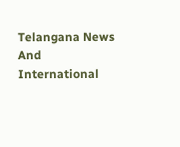Telangana News And International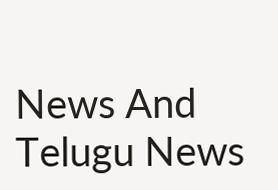News And Telugu News